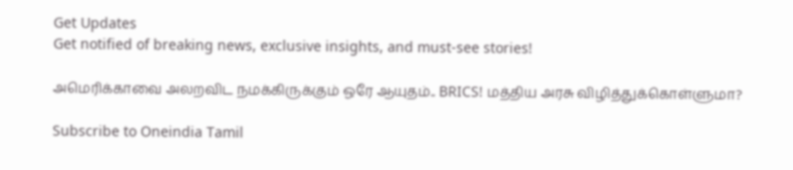Get Updates
Get notified of breaking news, exclusive insights, and must-see stories!

அமெரிக்காவை அலறவிட நமக்கிருக்கும் ஒரே ஆயுதம்.. BRICS! மத்திய அரசு விழித்துக்கொள்ளுமா?

Subscribe to Oneindia Tamil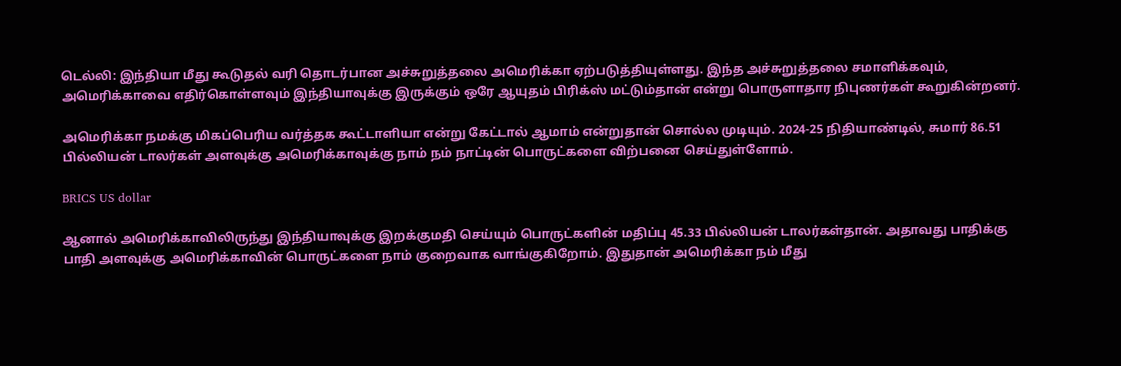டெல்லி: இந்தியா மீது கூடுதல் வரி தொடர்பான அச்சுறுத்தலை அமெரிக்கா ஏற்படுத்தியுள்ளது. இந்த அச்சுறுத்தலை சமாளிக்கவும், அமெரிக்காவை எதிர்கொள்ளவும் இந்தியாவுக்கு இருக்கும் ஒரே ஆயுதம் பிரிக்ஸ் மட்டும்தான் என்று பொருளாதார நிபுணர்கள் கூறுகின்றனர்.

அமெரிக்கா நமக்கு மிகப்பெரிய வர்த்தக கூட்டாளியா என்று கேட்டால் ஆமாம் என்றுதான் சொல்ல முடியும். 2024-25 நிதியாண்டில், சுமார் 86.51 பில்லியன் டாலர்கள் அளவுக்கு அமெரிக்காவுக்கு நாம் நம் நாட்டின் பொருட்களை விற்பனை செய்துள்ளோம்.

BRICS US dollar

ஆனால் அமெரிக்காவிலிருந்து இந்தியாவுக்கு இறக்குமதி செய்யும் பொருட்களின் மதிப்பு 45.33 பில்லியன் டாலர்கள்தான். அதாவது பாதிக்கு பாதி அளவுக்கு அமெரிக்காவின் பொருட்களை நாம் குறைவாக வாங்குகிறோம். இதுதான் அமெரிக்கா நம் மீது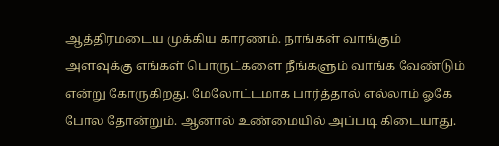ஆத்திரமடைய முக்கிய காரணம். நாங்கள் வாங்கும் அளவுக்கு எங்கள் பொருட்களை நீங்களும் வாங்க வேண்டும் என்று கோருகிறது. மேலோட்டமாக பார்த்தால் எல்லாம் ஓகே போல தோன்றும். ஆனால் உண்மையில் அப்படி கிடையாது.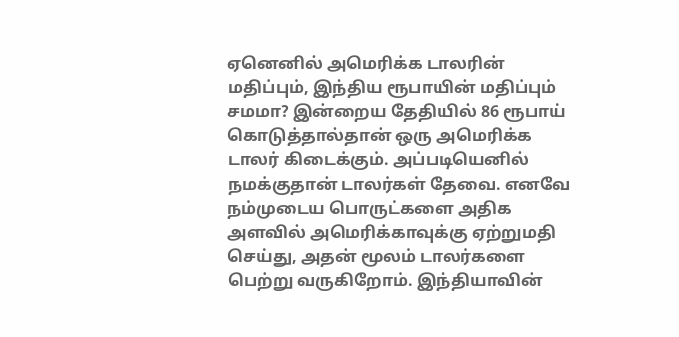ஏனெனில் அமெரிக்க டாலரின் மதிப்பும், இந்திய ரூபாயின் மதிப்பும் சமமா? இன்றைய தேதியில் 86 ரூபாய் கொடுத்தால்தான் ஒரு அமெரிக்க டாலர் கிடைக்கும். அப்படியெனில் நமக்குதான் டாலர்கள் தேவை. எனவே நம்முடைய பொருட்களை அதிக அளவில் அமெரிக்காவுக்கு ஏற்றுமதி செய்து, அதன் மூலம் டாலர்களை பெற்று வருகிறோம். இந்தியாவின்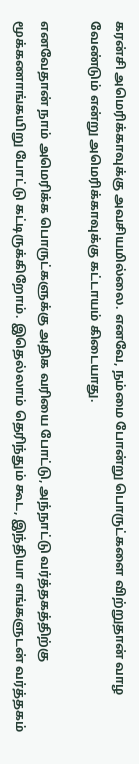கரன்சி அமெரிக்காவுக்கு அவசியமில்லை. எனவே, நம்மை போன்று பொருட்களை விற்றுதான் வாழ வேண்டும் என்று அமெரிக்காவுக்கு கட்டாயம் கிடையாது.

எனவேதான் நாம் அமெரிக்க பொருட்களுக்கு அதிக வரியை போட்டு, அந்நாட்டு வர்த்தகத்திற்கு மூக்கணாங்கயிறு போட்டு கட்டிருக்கிறோம். இதெல்லாம் தெரிந்தும் கூட, இந்தியா எங்களுடன் வர்த்தகம்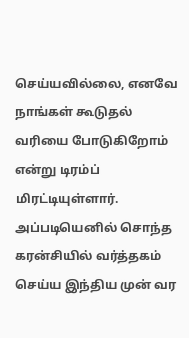செய்யவில்லை, எனவே நாங்கள் கூடுதல் வரியை போடுகிறோம் என்று டிரம்ப் மிரட்டியுள்ளார். அப்படியெனில் சொந்த கரன்சியில் வர்த்தகம் செய்ய இந்திய முன் வர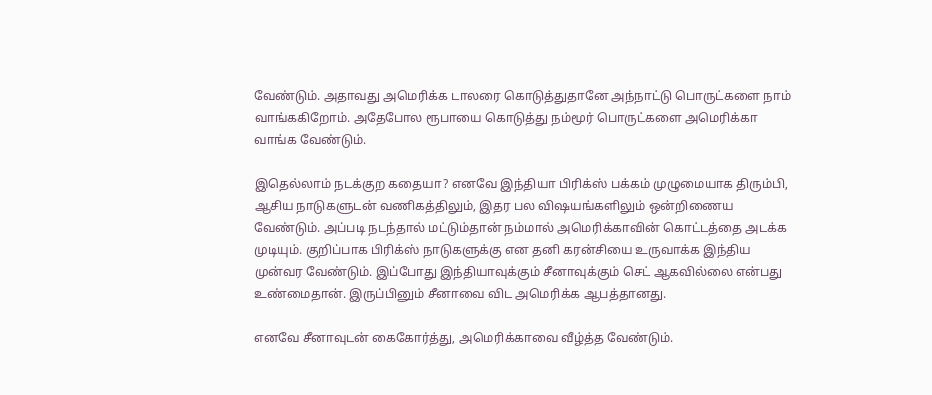வேண்டும். அதாவது அமெரிக்க டாலரை கொடுத்துதானே அந்நாட்டு பொருட்களை நாம் வாங்ககிறோம். அதேபோல ரூபாயை கொடுத்து நம்மூர் பொருட்களை அமெரிக்கா வாங்க வேண்டும்.

இதெல்லாம் நடக்குற கதையா? எனவே இந்தியா பிரிக்ஸ் பக்கம் முழுமையாக திரும்பி, ஆசிய நாடுகளுடன் வணிகத்திலும், இதர பல விஷயங்களிலும் ஒன்றிணைய வேண்டும். அப்படி நடந்தால் மட்டும்தான் நம்மால் அமெரிக்காவின் கொட்டத்தை அடக்க முடியும். குறிப்பாக பிரிக்ஸ் நாடுகளுக்கு என தனி கரன்சியை உருவாக்க இந்திய முன்வர வேண்டும். இப்போது இந்தியாவுக்கும் சீனாவுக்கும் செட் ஆகவில்லை என்பது உண்மைதான். இருப்பினும் சீனாவை விட அமெரிக்க ஆபத்தானது.

எனவே சீனாவுடன் கைகோர்த்து, அமெரிக்காவை வீழ்த்த வேண்டும்.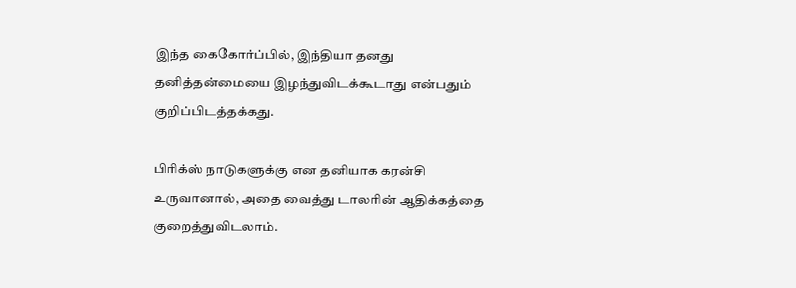இந்த கைகோர்ப்பில், இந்தியா தனது தனித்தன்மையை இழந்துவிடக்கூடாது என்பதும் குறிப்பிடத்தக்கது.

பிரிக்ஸ் நாடுகளுக்கு என தனியாக கரன்சி உருவானால், அதை வைத்து டாலரின் ஆதிக்கத்தை குறைத்துவிடலாம்.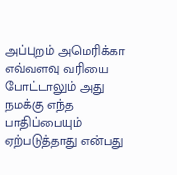அப்புறம் அமெரிக்கா எவ்வளவு வரியை போட்டாலும் அது நமக்கு எந்த பாதிப்பையும் ஏற்படுத்தாது என்பது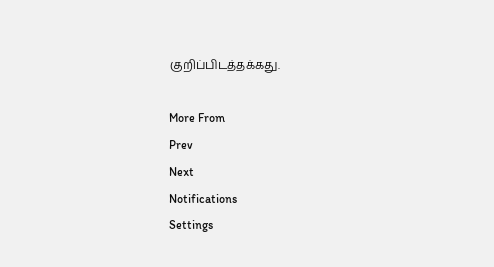குறிப்பிடத்தக்கது.

More From
Prev
Next
Notifications
Settings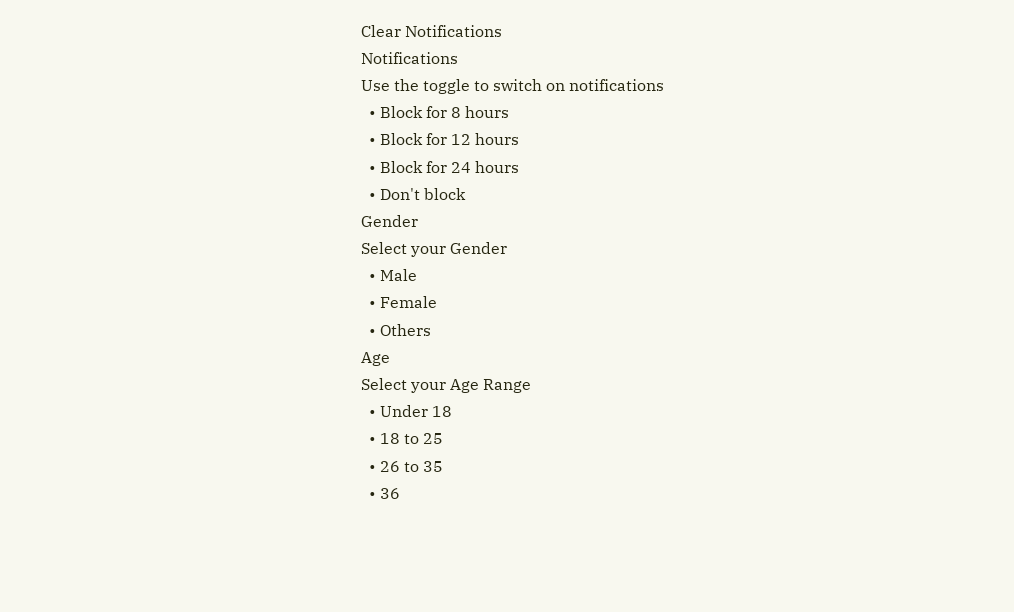Clear Notifications
Notifications
Use the toggle to switch on notifications
  • Block for 8 hours
  • Block for 12 hours
  • Block for 24 hours
  • Don't block
Gender
Select your Gender
  • Male
  • Female
  • Others
Age
Select your Age Range
  • Under 18
  • 18 to 25
  • 26 to 35
  • 36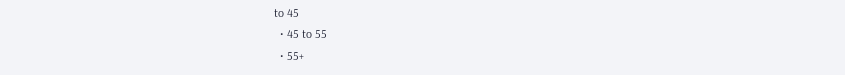to 45
  • 45 to 55
  • 55+